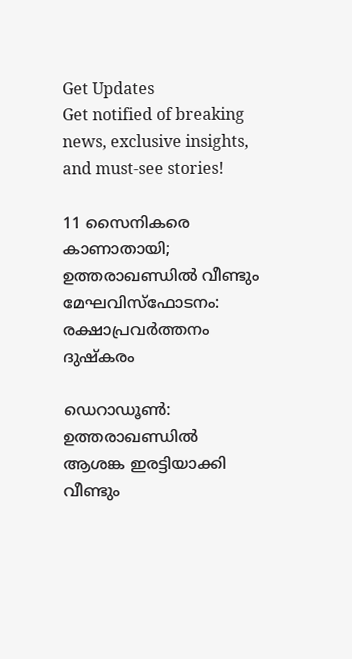Get Updates
Get notified of breaking news, exclusive insights, and must-see stories!

11 സൈനികരെ കാണാതായി; ഉത്തരാഖണ്ഡില്‍ വീണ്ടും മേഘവിസ്‌ഫോടനം: രക്ഷാപ്രവര്‍ത്തനം ദുഷ്‌കരം

ഡെറാഡൂണ്‍: ഉത്തരാഖണ്ഡില്‍ ആശങ്ക ഇരട്ടിയാക്കി വീണ്ടും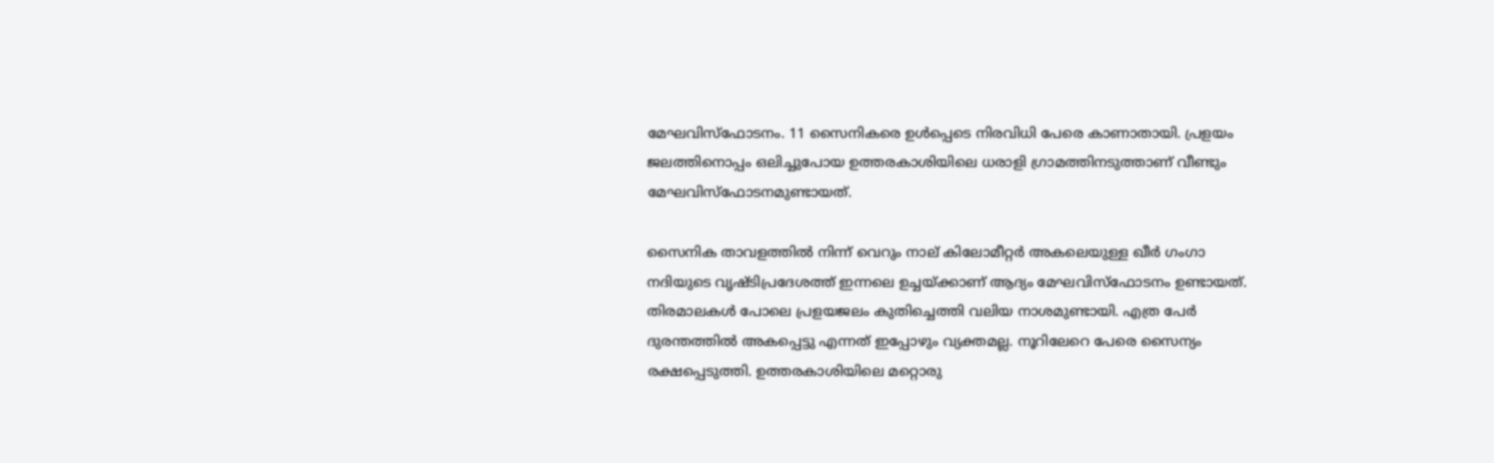മേഘവിസ്‌ഫോടനം. 11 സൈനികരെ ഉള്‍പ്പെടെ നിരവിധി പേരെ കാണാതായി. പ്രളയം ജലത്തിനൊപ്പം ഒലിച്ചുപോയ ഉത്തരകാശിയിലെ ധരാളി ഗ്രാമത്തിനടുത്താണ് വീണ്ടും മേഘവിസ്‌ഫോടനമുണ്ടായത്.

സൈനിക താവളത്തില്‍ നിന്ന് വെറും നാല് കിലോമീറ്റര്‍ അകലെയുള്ള ഖീര്‍ ഗംഗാ നദിയുടെ വൃഷ്ടിപ്രദേശത്ത് ഇന്നലെ ഉച്ചയ്ക്കാണ് ആദ്യം മേഘവിസ്‌ഫോടനം ഉണ്ടായത്. തിരമാലകള്‍ പോലെ പ്രളയജലം കുതിച്ചെത്തി വലിയ നാശമുണ്ടായി. എത്ര പേര്‍ ദുരന്തത്തില്‍ അകപ്പെട്ടു എന്നത് ഇപ്പോഴും വ്യക്തമല്ല. നൂറിലേറെ പേരെ സൈന്യം രക്ഷപ്പെടുത്തി. ഉത്തരകാശിയിലെ മറ്റൊരു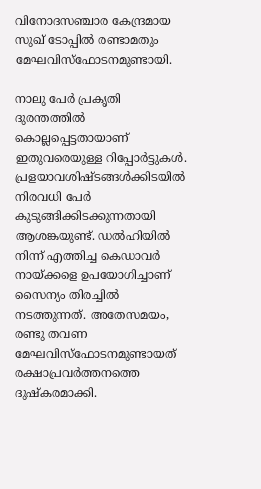വിനോദസഞ്ചാര കേന്ദ്രമായ സുഖ് ടോപ്പില്‍ രണ്ടാമതും മേഘവിസ്‌ഫോടനമുണ്ടായി.

നാലു പേര്‍ പ്രകൃതി ദുരന്തത്തില്‍ കൊല്ലപ്പെട്ടതായാണ് ഇതുവരെയുള്ള റിപ്പോര്‍ട്ടുകള്‍. പ്രളയാവശിഷ്ടങ്ങള്‍ക്കിടയില്‍ നിരവധി പേര്‍ കുടുങ്ങിക്കിടക്കുന്നതായി ആശങ്കയുണ്ട്. ഡല്‍ഹിയില്‍ നിന്ന് എത്തിച്ച കെഡാവര്‍ നായ്ക്കളെ ഉപയോഗിച്ചാണ് സൈന്യം തിരച്ചില്‍ നടത്തുന്നത്. അതേസമയം, രണ്ടു തവണ മേഘവിസ്‌ഫോടനമുണ്ടായത് രക്ഷാപ്രവര്‍ത്തനത്തെ ദുഷ്‌കരമാക്കി.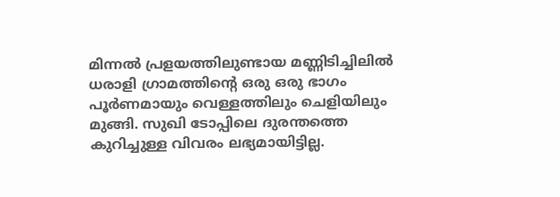മിന്നല്‍ പ്രളയത്തിലുണ്ടായ മണ്ണിടിച്ചിലില്‍ ധരാളി ഗ്രാമത്തിന്റെ ഒരു ഒരു ഭാഗം പൂര്‍ണമായും വെള്ളത്തിലും ചെളിയിലും മുങ്ങി. സുഖി ടോപ്പിലെ ദുരന്തത്തെ കുറിച്ചുള്ള വിവരം ലഭ്യമായിട്ടില്ല.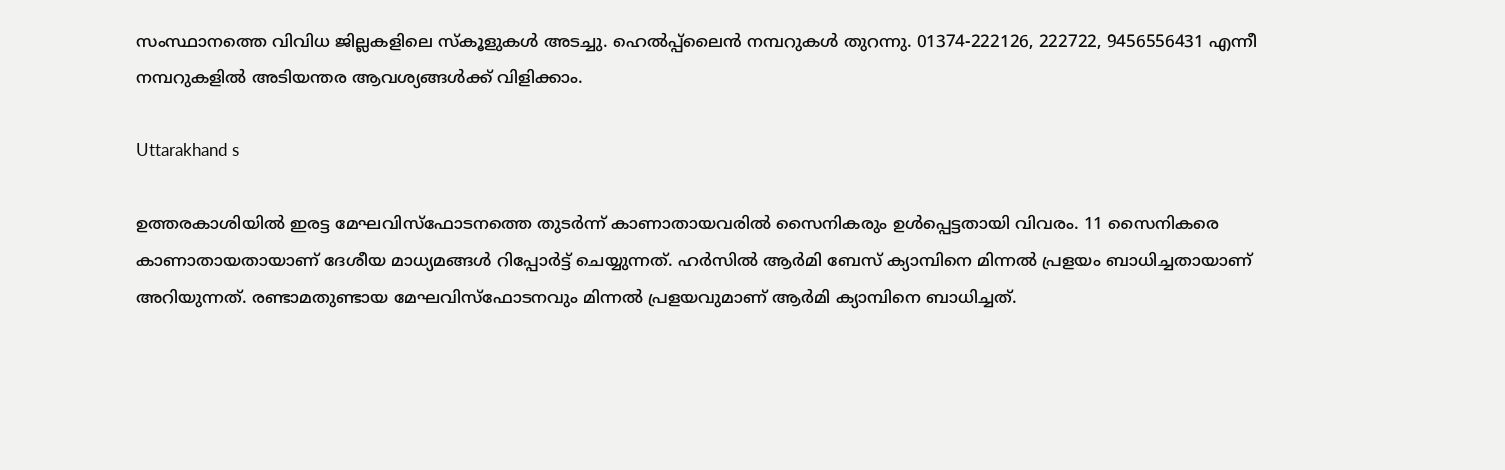സംസ്ഥാനത്തെ വിവിധ ജില്ലകളിലെ സ്‌കൂളുകള്‍ അടച്ചു. ഹെല്‍പ്പ്ലൈന്‍ നമ്പറുകള്‍ തുറന്നു. 01374-222126, 222722, 9456556431 എന്നീ നമ്പറുകളില്‍ അടിയന്തര ആവശ്യങ്ങള്‍ക്ക് വിളിക്കാം.

Uttarakhand s

ഉത്തരകാശിയില്‍ ഇരട്ട മേഘവിസ്‌ഫോടനത്തെ തുടര്‍ന്ന് കാണാതായവരില്‍ സൈനികരും ഉള്‍പ്പെട്ടതായി വിവരം. 11 സൈനികരെ കാണാതായതായാണ് ദേശീയ മാധ്യമങ്ങള്‍ റിപ്പോര്‍ട്ട് ചെയ്യുന്നത്. ഹര്‍സില്‍ ആര്‍മി ബേസ് ക്യാമ്പിനെ മിന്നല്‍ പ്രളയം ബാധിച്ചതായാണ് അറിയുന്നത്. രണ്ടാമതുണ്ടായ മേഘവിസ്‌ഫോടനവും മിന്നല്‍ പ്രളയവുമാണ് ആര്‍മി ക്യാമ്പിനെ ബാധിച്ചത്.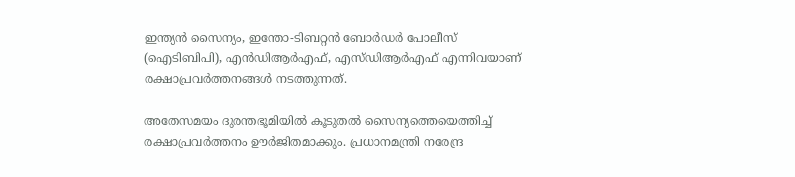ഇന്ത്യന്‍ സൈന്യം, ഇന്തോ-ടിബറ്റന്‍ ബോര്‍ഡര്‍ പോലീസ് (ഐടിബിപി), എന്‍ഡിആര്‍എഫ്, എസ്ഡിആര്‍എഫ് എന്നിവയാണ് രക്ഷാപ്രവര്‍ത്തനങ്ങള്‍ നടത്തുന്നത്.

അതേസമയം ദുരന്തഭൂമിയില്‍ കൂടുതല്‍ സൈന്യത്തെയെത്തിച്ച് രക്ഷാപ്രവര്‍ത്തനം ഊര്‍ജിതമാക്കും. പ്രധാനമന്ത്രി നരേന്ദ്ര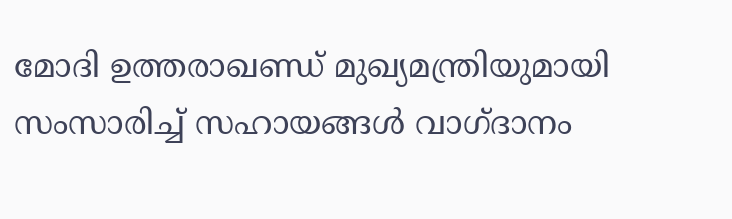മോദി ഉത്തരാഖണ്ഡ് മുഖ്യമന്ത്രിയുമായി സംസാരിച്ച് സഹായങ്ങള്‍ വാഗ്ദാനം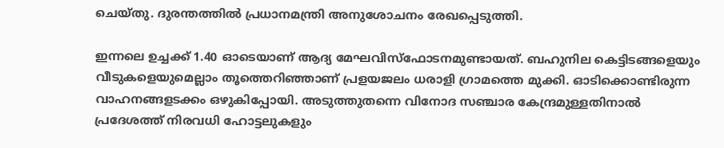ചെയ്തു. ദുരന്തത്തില്‍ പ്രധാനമന്ത്രി അനുശോചനം രേഖപ്പെടുത്തി.

ഇന്നലെ ഉച്ചക്ക് 1.40 ഓടെയാണ് ആദ്യ മേഘവിസ്‌ഫോടനമുണ്ടായത്. ബഹുനില കെട്ടിടങ്ങളെയും വീടുകളെയുമെല്ലാം തൂത്തെറിഞ്ഞാണ് പ്രളയജലം ധരാളി ഗ്രാമത്തെ മുക്കി. ഓടിക്കൊണ്ടിരുന്ന വാഹനങ്ങളടക്കം ഒഴുകിപ്പോയി. അടുത്തുതന്നെ വിനോദ സഞ്ചാര കേന്ദ്രമുള്ളതിനാല്‍ പ്രദേശത്ത് നിരവധി ഹോട്ടലുകളും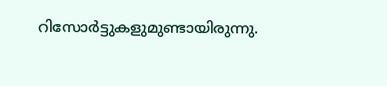റിസോര്‍ട്ടുകളുമുണ്ടായിരുന്നു.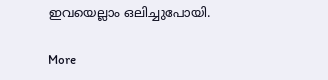ഇവയെല്ലാം ഒലിച്ചുപോയി.

More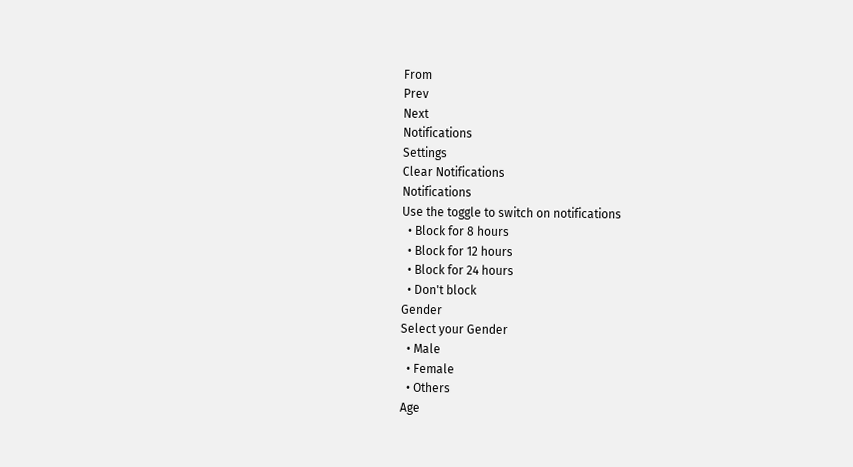From
Prev
Next
Notifications
Settings
Clear Notifications
Notifications
Use the toggle to switch on notifications
  • Block for 8 hours
  • Block for 12 hours
  • Block for 24 hours
  • Don't block
Gender
Select your Gender
  • Male
  • Female
  • Others
Age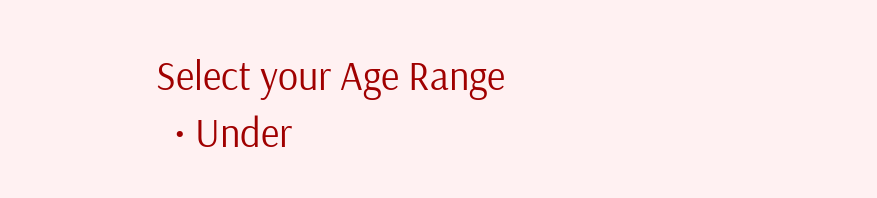Select your Age Range
  • Under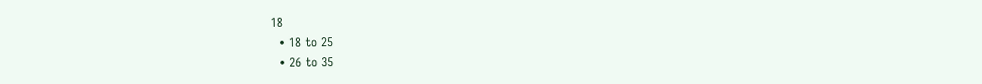18
  • 18 to 25
  • 26 to 35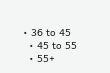• 36 to 45
  • 45 to 55
  • 55+